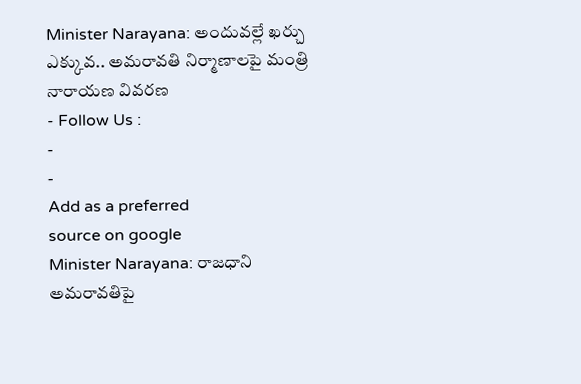Minister Narayana: అందువల్లే ఖర్చు ఎక్కువ.. అమరావతి నిర్మాణాలపై మంత్రి నారాయణ వివరణ
- Follow Us :
-
-
Add as a preferred
source on google
Minister Narayana: రాజధాని అమరావతిపై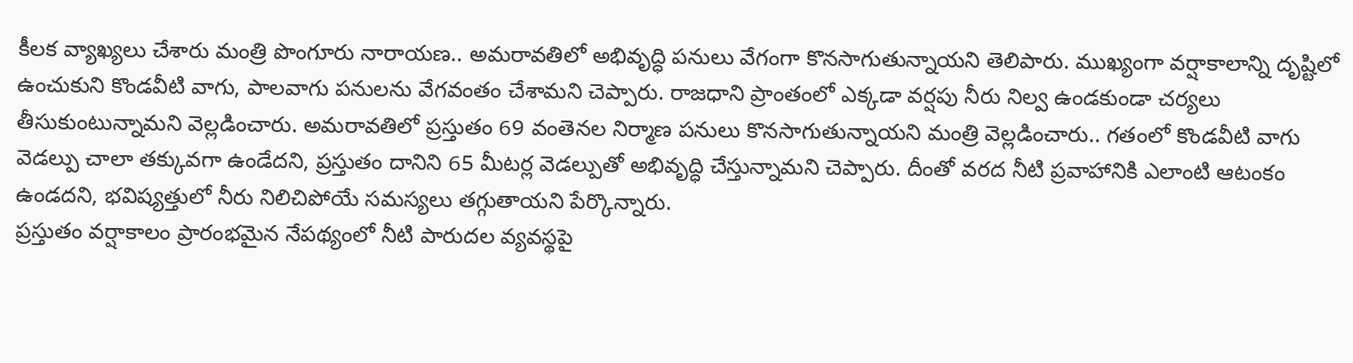కీలక వ్యాఖ్యలు చేశారు మంత్రి పొంగూరు నారాయణ.. అమరావతిలో అభివృద్ధి పనులు వేగంగా కొనసాగుతున్నాయని తెలిపారు. ముఖ్యంగా వర్షాకాలాన్ని దృష్టిలో ఉంచుకుని కొండవీటి వాగు, పాలవాగు పనులను వేగవంతం చేశామని చెప్పారు. రాజధాని ప్రాంతంలో ఎక్కడా వర్షపు నీరు నిల్వ ఉండకుండా చర్యలు తీసుకుంటున్నామని వెల్లడించారు. అమరావతిలో ప్రస్తుతం 69 వంతెనల నిర్మాణ పనులు కొనసాగుతున్నాయని మంత్రి వెల్లడించారు.. గతంలో కొండవీటి వాగు వెడల్పు చాలా తక్కువగా ఉండేదని, ప్రస్తుతం దానిని 65 మీటర్ల వెడల్పుతో అభివృద్ధి చేస్తున్నామని చెప్పారు. దీంతో వరద నీటి ప్రవాహానికి ఎలాంటి ఆటంకం ఉండదని, భవిష్యత్తులో నీరు నిలిచిపోయే సమస్యలు తగ్గుతాయని పేర్కొన్నారు.
ప్రస్తుతం వర్షాకాలం ప్రారంభమైన నేపథ్యంలో నీటి పారుదల వ్యవస్థపై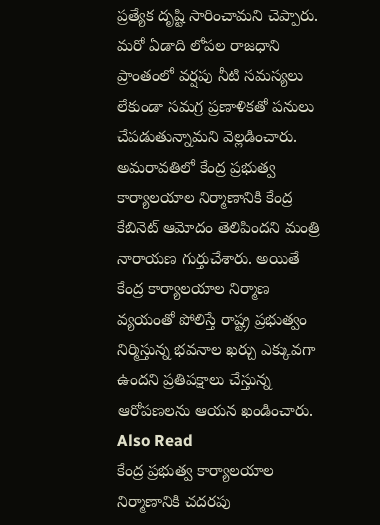ప్రత్యేక దృష్టి సారించామని చెప్పారు. మరో ఏడాది లోపల రాజధాని ప్రాంతంలో వర్షపు నీటి సమస్యలు లేకుండా సమగ్ర ప్రణాళికతో పనులు చేపడుతున్నామని వెల్లడించారు. అమరావతిలో కేంద్ర ప్రభుత్వ కార్యాలయాల నిర్మాణానికి కేంద్ర కేబినెట్ ఆమోదం తెలిపిందని మంత్రి నారాయణ గుర్తుచేశారు. అయితే కేంద్ర కార్యాలయాల నిర్మాణ వ్యయంతో పోలిస్తే రాష్ట్ర ప్రభుత్వం నిర్మిస్తున్న భవనాల ఖర్చు ఎక్కువగా ఉందని ప్రతిపక్షాలు చేస్తున్న ఆరోపణలను ఆయన ఖండించారు.
Also Read
కేంద్ర ప్రభుత్వ కార్యాలయాల నిర్మాణానికి చదరపు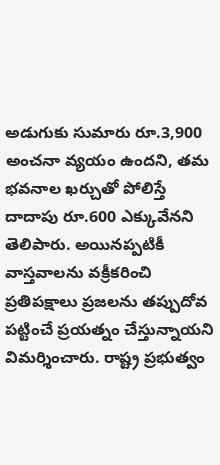అడుగుకు సుమారు రూ.3,900 అంచనా వ్యయం ఉందని, తమ భవనాల ఖర్చుతో పోలిస్తే దాదాపు రూ.600 ఎక్కువేనని తెలిపారు. అయినప్పటికీ వాస్తవాలను వక్రీకరించి ప్రతిపక్షాలు ప్రజలను తప్పుదోవ పట్టించే ప్రయత్నం చేస్తున్నాయని విమర్శించారు. రాష్ట్ర ప్రభుత్వం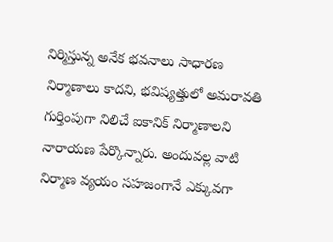నిర్మిస్తున్న అనేక భవనాలు సాధారణ నిర్మాణాలు కాదని, భవిష్యత్తులో అమరావతి గుర్తింపుగా నిలిచే ఐకానిక్ నిర్మాణాలని నారాయణ పేర్కొన్నారు. అందువల్ల వాటి నిర్మాణ వ్యయం సహజంగానే ఎక్కువగా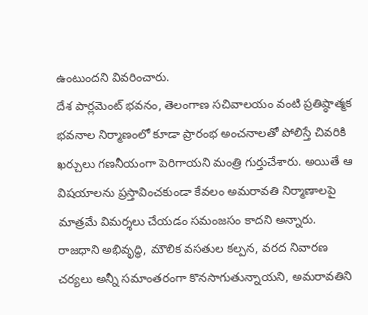ఉంటుందని వివరించారు.
దేశ పార్లమెంట్ భవనం, తెలంగాణ సచివాలయం వంటి ప్రతిష్ఠాత్మక భవనాల నిర్మాణంలో కూడా ప్రారంభ అంచనాలతో పోలిస్తే చివరికి ఖర్చులు గణనీయంగా పెరిగాయని మంత్రి గుర్తుచేశారు. అయితే ఆ విషయాలను ప్రస్తావించకుండా కేవలం అమరావతి నిర్మాణాలపై మాత్రమే విమర్శలు చేయడం సమంజసం కాదని అన్నారు. రాజధాని అభివృద్ధి, మౌలిక వసతుల కల్పన, వరద నివారణ చర్యలు అన్నీ సమాంతరంగా కొనసాగుతున్నాయని, అమరావతిని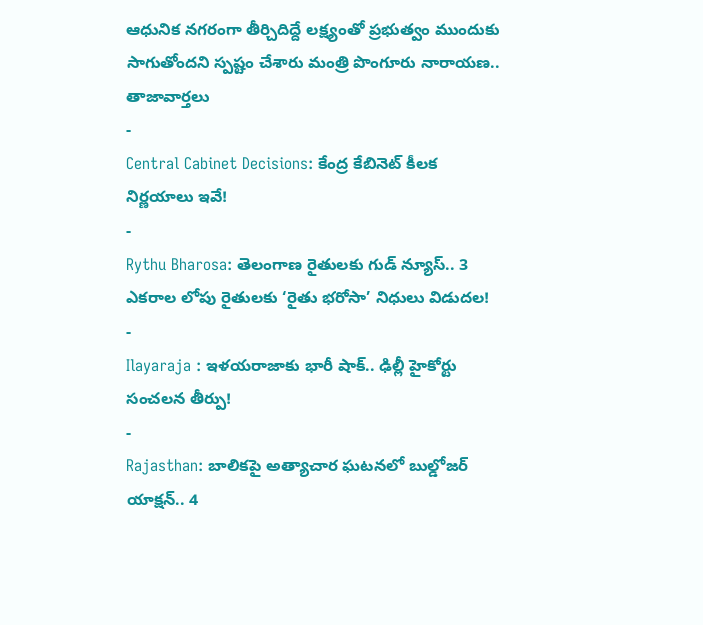ఆధునిక నగరంగా తీర్చిదిద్దే లక్ష్యంతో ప్రభుత్వం ముందుకు సాగుతోందని స్పష్టం చేశారు మంత్రి పొంగూరు నారాయణ..
తాజావార్తలు
-
Central Cabinet Decisions: కేంద్ర కేబినెట్ కీలక నిర్ణయాలు ఇవే!
-
Rythu Bharosa: తెలంగాణ రైతులకు గుడ్ న్యూస్.. 3 ఎకరాల లోపు రైతులకు ‘రైతు భరోసా’ నిధులు విడుదల!
-
Ilayaraja : ఇళయరాజాకు భారీ షాక్.. ఢిల్లీ హైకోర్టు సంచలన తీర్పు!
-
Rajasthan: బాలికపై అత్యాచార ఘటనలో బుల్డోజర్ యాక్షన్.. 4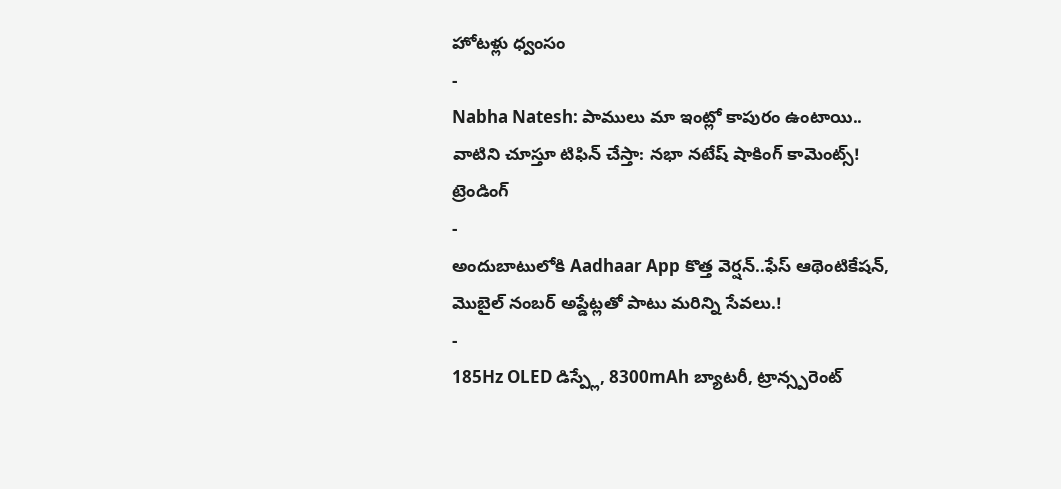హోటళ్లు ధ్వంసం
-
Nabha Natesh: పాములు మా ఇంట్లో కాపురం ఉంటాయి.. వాటిని చూస్తూ టిఫిన్ చేస్తా: నభా నటేష్ షాకింగ్ కామెంట్స్!
ట్రెండింగ్
-
అందుబాటులోకి Aadhaar App కొత్త వెర్షన్..ఫేస్ ఆథెంటికేషన్, మొబైల్ నంబర్ అప్డేట్లతో పాటు మరిన్ని సేవలు.!
-
185Hz OLED డిస్ప్లే, 8300mAh బ్యాటరీ, ట్రాన్స్పరెంట్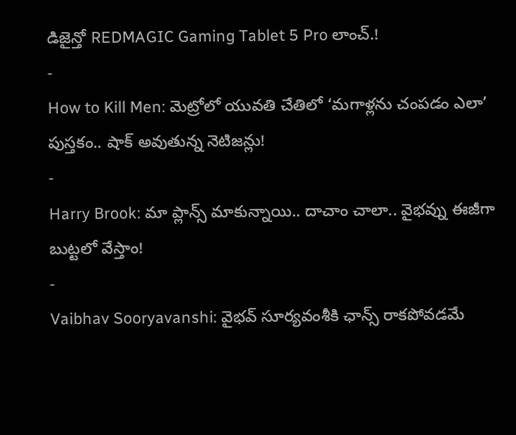డిజైన్తో REDMAGIC Gaming Tablet 5 Pro లాంచ్.!
-
How to Kill Men: మెట్రోలో యువతి చేతిలో ‘మగాళ్లను చంపడం ఎలా’ పుస్తకం.. షాక్ అవుతున్న నెటిజన్లు!
-
Harry Brook: మా ప్లాన్స్ మాకున్నాయి.. దాచాం చాలా.. వైభవ్ను ఈజీగా బుట్టలో వేస్తాం!
-
Vaibhav Sooryavanshi: వైభవ్ సూర్యవంశీకి ఛాన్స్ రాకపోవడమే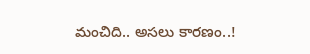మంచిది.. అసలు కారణం..!